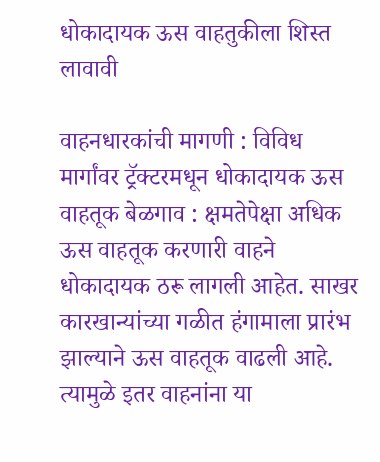धोकादायक ऊस वाहतुकीला शिस्त लावावी

वाहनधारकांची मागणी : विविध मार्गांवर ट्रॅक्टरमधून धोकादायक ऊस वाहतूक बेळगाव : क्षमतेपेक्षा अधिक ऊस वाहतूक करणारी वाहने धोकादायक ठरू लागली आहेत. साखर कारखान्यांच्या गळीत हंगामाला प्रारंभ झाल्याने ऊस वाहतूक वाढली आहे. त्यामुळे इतर वाहनांना या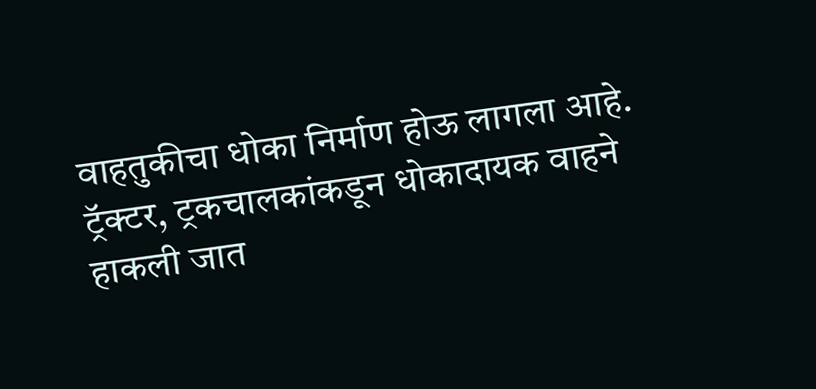वाहतुकीचा धोका निर्माण होऊ लागला आहे. ट्रॅक्टर, ट्रकचालकांकडून धोकादायक वाहने हाकली जात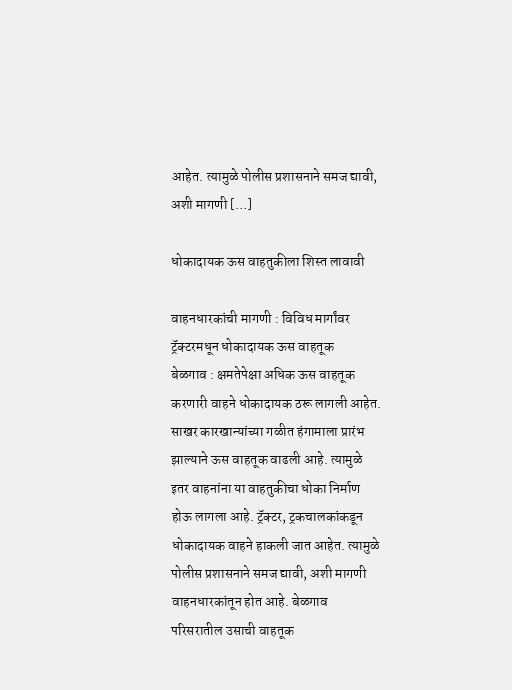आहेत. त्यामुळे पोलीस प्रशासनाने समज द्यावी, अशी मागणी […]

धोकादायक ऊस वाहतुकीला शिस्त लावावी

वाहनधारकांची मागणी : विविध मार्गांवर ट्रॅक्टरमधून धोकादायक ऊस वाहतूक
बेळगाव : क्षमतेपेक्षा अधिक ऊस वाहतूक करणारी वाहने धोकादायक ठरू लागली आहेत. साखर कारखान्यांच्या गळीत हंगामाला प्रारंभ झाल्याने ऊस वाहतूक वाढली आहे. त्यामुळे इतर वाहनांना या वाहतुकीचा धोका निर्माण होऊ लागला आहे. ट्रॅक्टर, ट्रकचालकांकडून धोकादायक वाहने हाकली जात आहेत. त्यामुळे पोलीस प्रशासनाने समज द्यावी, अशी मागणी वाहनधारकांतून होत आहे. बेळगाव परिसरातील उसाची वाहतूक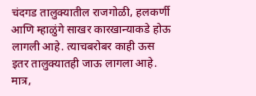चंदगड तालुक्यातील राजगोळी, हलकर्णी आणि म्हाळुंगे साखर कारखान्याकडे होऊ लागली आहे. त्याचबरोबर काही ऊस इतर तालुक्यातही जाऊ लागला आहे. मात्र,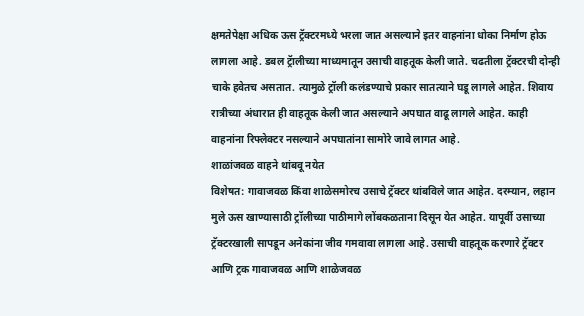क्षमतेपेक्षा अधिक ऊस ट्रॅक्टरमध्ये भरला जात असल्याने इतर वाहनांना धोका निर्माण होऊ लागला आहे. डबल ट्रॅालीच्या माध्यमातून उसाची वाहतूक केली जाते. चढतीला ट्रॅक्टरची दोन्ही चाके हवेतच असतात. त्यामुळे ट्रॉली कलंडण्याचे प्रकार सातत्याने घडू लागले आहेत. शिवाय रात्रीच्या अंधारात ही वाहतूक केली जात असल्याने अपघात वाढू लागले आहेत. काही वाहनांना रिफ्लेक्टर नसल्याने अपघातांना सामोरे जावे लागत आहे.
शाळांजवळ वाहने थांबवू नयेत
विशेषत: गावाजवळ किंवा शाळेसमोरच उसाचे ट्रॅक्टर थांबविले जात आहेत. दरम्यान, लहान मुले ऊस खाण्यासाठी ट्रॉलीच्या पाठीमागे लोंबकळताना दिसून येत आहेत. यापूर्वी उसाच्या ट्रॅक्टरखाली सापडून अनेकांना जीव गमवावा लागला आहे. उसाची वाहतूक करणारे ट्रॅक्टर आणि ट्रक गावाजवळ आणि शाळेजवळ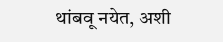थांबवू नयेत, अशी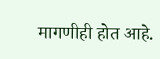मागणीही होत आहे.